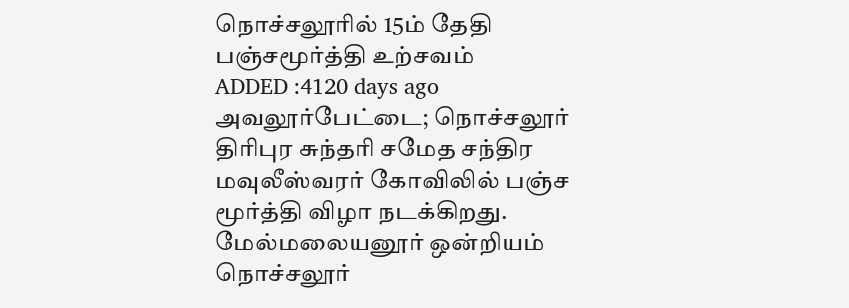நொச்சலூரில் 15ம் தேதி பஞ்சமூர்த்தி உற்சவம்
ADDED :4120 days ago
அவலூர்பேட்டை; நொச்சலூர் திரிபுர சுந்தரி சமேத சந்திர மவுலீஸ்வரர் கோவிலில் பஞ்ச மூர்த்தி விழா நடக்கிறது. மேல்மலையனூர் ஒன்றியம் நொச்சலூர்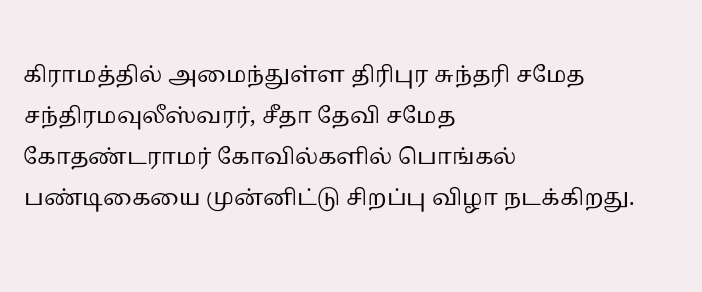கிராமத்தில் அமைந்துள்ள திரிபுர சுந்தரி சமேத சந்திரமவுலீஸ்வரர், சீதா தேவி சமேத கோதண்டராமர் கோவில்களில் பொங்கல் பண்டிகையை முன்னிட்டு சிறப்பு விழா நடக்கிறது.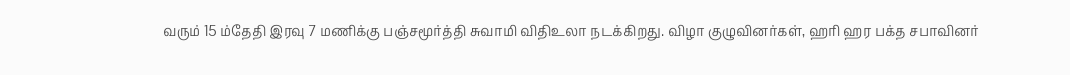வரும் 15 ம்தேதி இரவு 7 மணிக்கு பஞ்சமூர்த்தி சுவாமி விதிஉலா நடக்கிறது. விழா குழுவினர்கள், ஹரி ஹர பக்த சபாவினர்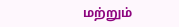மற்றும்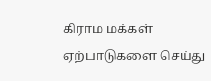கிராம மக்கள் ஏற்பாடுகளை செய்து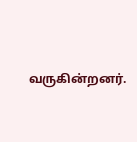வருகின்றனர்.